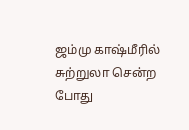ஜம்மு காஷ்மீரில் சுற்றுலா சென்ற போது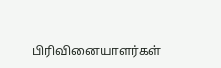பிரிவினையாளர்கள்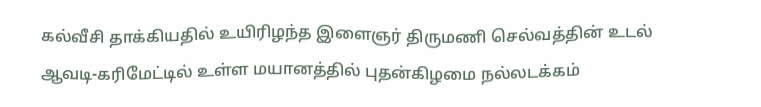கல்வீசி தாக்கியதில் உயிரிழந்த இளைஞர் திருமணி செல்வத்தின் உடல் ஆவடி-கரிமேட்டில் உள்ள மயானத்தில் புதன்கிழமை நல்லடக்கம்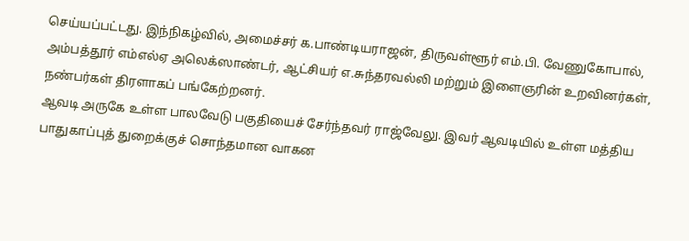செய்யப்பட்டது. இந்நிகழ்வில், அமைச்சர் க.பாண்டியராஜன், திருவள்ளூர் எம்.பி. வேணுகோபால், அம்பத்தூர் எம்எல்ஏ அலெக்ஸாண்டர், ஆட்சியர் எ.சுந்தரவல்லி மற்றும் இளைஞரின் உறவினர்கள், நண்பர்கள் திரளாகப் பங்கேற்றனர்.
ஆவடி அருகே உள்ள பாலவேடு பகுதியைச் சேர்ந்தவர் ராஜ்வேலு. இவர் ஆவடியில் உள்ள மத்திய பாதுகாப்புத் துறைக்குச் சொந்தமான வாகன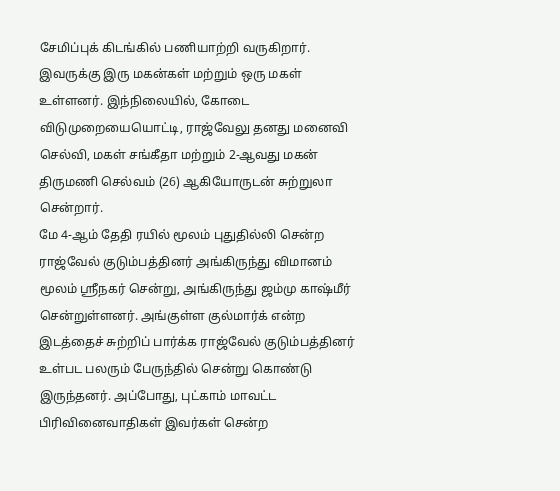சேமிப்புக் கிடங்கில் பணியாற்றி வருகிறார். இவருக்கு இரு மகன்கள் மற்றும் ஒரு மகள் உள்ளனர். இந்நிலையில், கோடை விடுமுறையையொட்டி, ராஜ்வேலு தனது மனைவி செல்வி, மகள் சங்கீதா மற்றும் 2-ஆவது மகன் திருமணி செல்வம் (26) ஆகியோருடன் சுற்றுலா சென்றார்.
மே 4-ஆம் தேதி ரயில் மூலம் புதுதில்லி சென்ற ராஜ்வேல் குடும்பத்தினர் அங்கிருந்து விமானம் மூலம் ஸ்ரீநகர் சென்று, அங்கிருந்து ஜம்மு காஷ்மீர் சென்றுள்ளனர். அங்குள்ள குல்மார்க் என்ற இடத்தைச் சுற்றிப் பார்க்க ராஜ்வேல் குடும்பத்தினர் உள்பட பலரும் பேருந்தில் சென்று கொண்டு இருந்தனர். அப்போது, புட்காம் மாவட்ட பிரிவினைவாதிகள் இவர்கள் சென்ற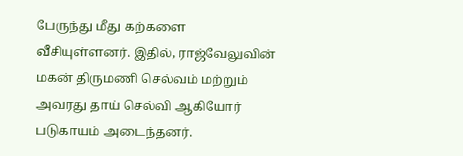பேருந்து மீது கற்களை வீசியுள்ளனர். இதில், ராஜ்வேலுவின் மகன் திருமணி செல்வம் மற்றும் அவரது தாய் செல்வி ஆகியோர் படுகாயம் அடைந்தனர்.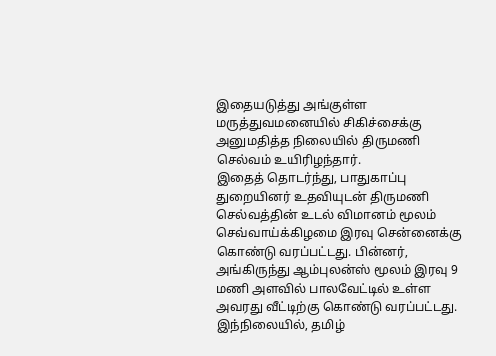இதையடுத்து அங்குள்ள மருத்துவமனையில் சிகிச்சைக்கு அனுமதித்த நிலையில் திருமணி செல்வம் உயிரிழந்தார்.
இதைத் தொடர்ந்து, பாதுகாப்பு துறையினர் உதவியுடன் திருமணி செல்வத்தின் உடல் விமானம் மூலம் செவ்வாய்க்கிழமை இரவு சென்னைக்கு கொண்டு வரப்பட்டது. பின்னர், அங்கிருந்து ஆம்புலன்ஸ் மூலம் இரவு 9 மணி அளவில் பாலவேட்டில் உள்ள அவரது வீட்டிற்கு கொண்டு வரப்பட்டது.
இந்நிலையில், தமிழ்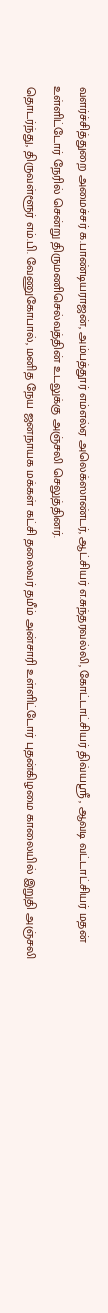வளர்ச்சித்துறை அமைச்சர் க.பாண்டியராஜன், அம்பத்தூர் எம்எல்ஏ அலெக்ஸாண்டர், ஆட்சியர் எ.சுந்தரவல்லி, கோட்டாட்சியர் திவ்யஸ்ரீ , ஆவடி வட்டாட்சியர் மதன் உள்ளிட்டோர் நேரில் சென்று திருமணிசெல்வத்தின் உடலுக்கு அஞ்சலி செலுத்தினர்.
தொடர்ந்து, திருவள்ளூர் எம்.பி. வேணுகோபால், மனித நேய ஜனநாயக மக்கள் கட்சி தலைவர் தமீம் அன்சாரி உள்ளிட்டோர் புதன்கிழமை காலையில் இறுதி அஞ்சலி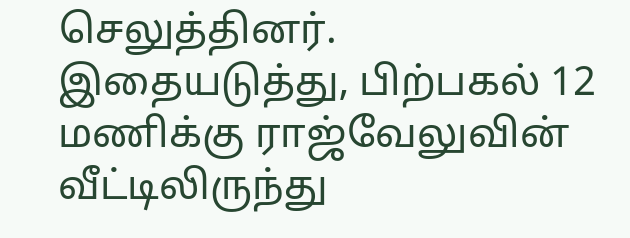செலுத்தினர். இதையடுத்து, பிற்பகல் 12 மணிக்கு ராஜ்வேலுவின் வீட்டிலிருந்து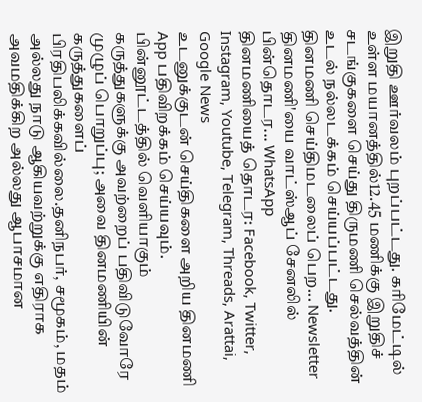இறுதி ஊர்வலம் புறப்பட்டது. கரிமேட்டில் உள்ள மயானத்தில்12.45 மணிக்கு இறுதிச் சடங்குகளை செய்து திருமணி செல்வத்தின் உடல் நல்லடக்கம் செய்யப்பட்டது.
தினமணி செய்திமடலைப் பெற... Newsletter
தினமணி'யை வாட்ஸ்ஆப் சேனலில் பின்தொடர... WhatsApp
தினமணியைத் தொடர: Facebook, Twitter, Instagram, Youtube, Telegram, Threads, Arattai, Google News
உடனுக்குடன் செய்திகளை அறிய தினமணி App பதிவிறக்கம் செய்யவும்.
பின்னூட்டத்தில் வெளியாகும் கருத்துகளுக்கு அவற்றைப் பதிவிடுவோரே முழுப் பொறுப்பு; அவை தினமணியின் கருத்துகளைப் பிரதிபலிக்கவில்லை.தனிநபர், சமூகம், மதம் அல்லது நாடு ஆகியவற்றுக்கு எதிராக அவமதிக்கிற அல்லது ஆபாசமான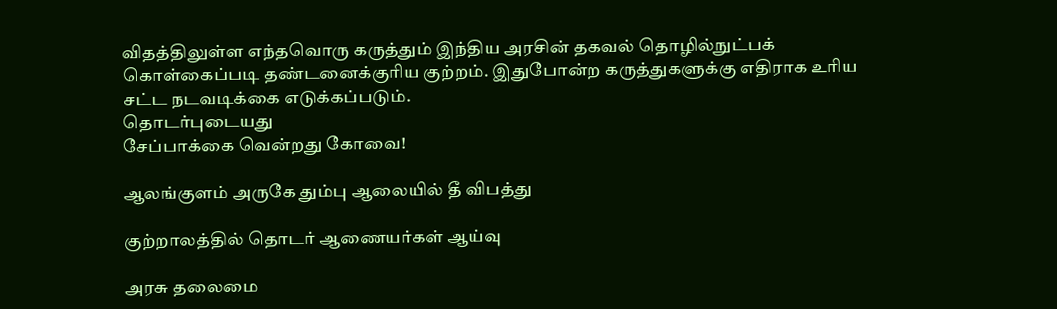விதத்திலுள்ள எந்தவொரு கருத்தும் இந்திய அரசின் தகவல் தொழில்நுட்பக் கொள்கைப்படி தண்டனைக்குரிய குற்றம். இதுபோன்ற கருத்துகளுக்கு எதிராக உரிய சட்ட நடவடிக்கை எடுக்கப்படும்.
தொடர்புடையது
சேப்பாக்கை வென்றது கோவை!

ஆலங்குளம் அருகே தும்பு ஆலையில் தீ விபத்து

குற்றாலத்தில் தொடர் ஆணையர்கள் ஆய்வு

அரசு தலைமை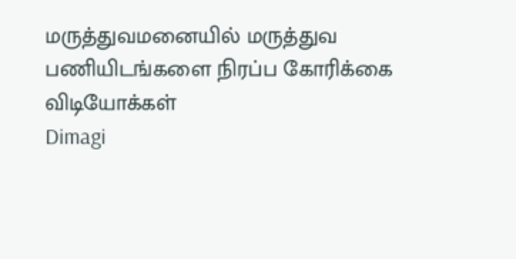மருத்துவமனையில் மருத்துவ பணியிடங்களை நிரப்ப கோரிக்கை
விடியோக்கள்
Dimagi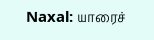Naxal: யாரைச்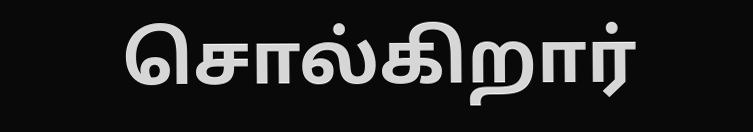சொல்கிறார்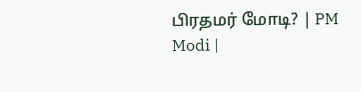பிரதமர் மோடி? | PM Modi |